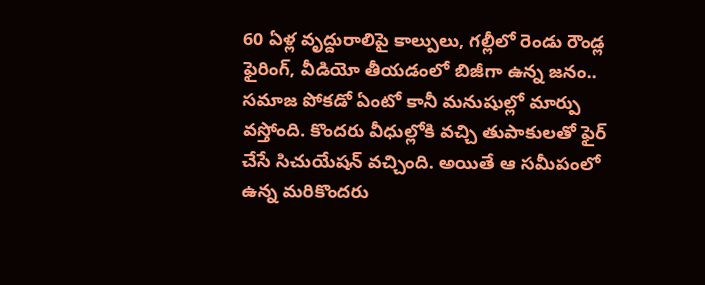60 ఏళ్ల వృద్దురాలిపై కాల్పులు, గల్లీలో రెండు రౌండ్ల ఫైరింగ్, వీడియో తీయడంలో బిజీగా ఉన్న జనం..
సమాజ పోకడో ఏంటో కానీ మనుషుల్లో మార్పు వస్తోంది. కొందరు వీధుల్లోకి వచ్చి తుపాకులతో ఫైర్ చేసే సిచుయేషన్ వచ్చింది. అయితే ఆ సమీపంలో ఉన్న మరికొందరు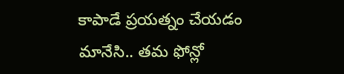కాపాడే ప్రయత్నం చేయడం మానేసి.. తమ ఫోన్లో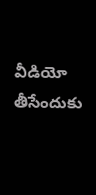వీడియో తీసేందుకు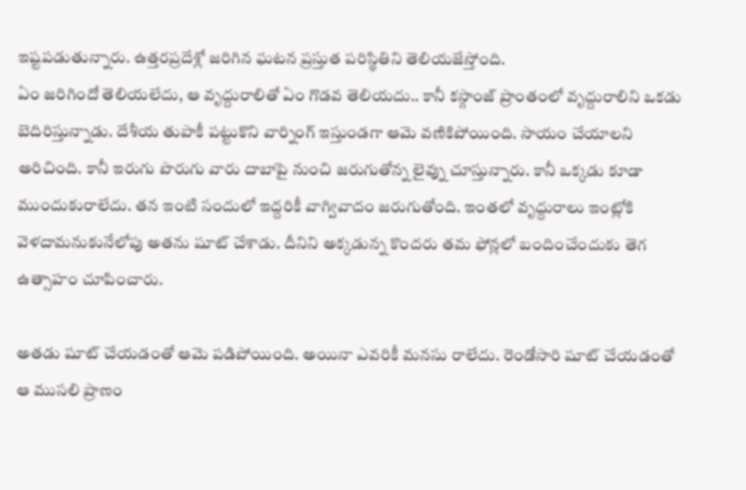ఇష్టపడుతున్నారు. ఉత్తరప్రదేశ్లో జరిగిన ఘటన ప్రస్తుత పరిస్థితిని తెలియజేస్తోంది.
ఏం జరిగిందో తెలియలేదు, ఆ వృద్దురాలితో ఏం గొడవ తెలియదు.. కానీ కస్గాంజ్ ప్రాంతంలో వృద్దురాలిని ఒకడు బెదిరిస్తున్నాడు. దేశీయ తుపాకీ పట్టుకొని వార్నింగ్ ఇస్తుండగా ఆమె వణికిపోయింది. సాయం చేయాలని అరిచింది. కానీ ఇరుగు పొరుగు వారు దాబాపై నుంచి జరుగుతోన్న లైవ్ను చూస్తున్నారు. కానీ ఒక్కడు కూడా ముందుకురాలేదు. తన ఇంటి సందులో ఇద్దరికీ వాగ్వివాదం జరుగుతోంది. ఇంతలో వృద్దురాలు ఇంట్లోకి వెళదామనుకునేలోపు అతను షూట్ చేశాడు. దీనిని అక్కడున్న కొందరు తమ ఫోన్లలో బందించేందుకు తెగ ఉత్సాహం చూపించారు.

అతడు షూట్ చేయడంతో ఆమె పడిపోయింది. అయినా ఎవరికీ మనసు రాలేదు. రెండోసారి షూట్ చేయడంతో ఆ ముసలి ప్రాణం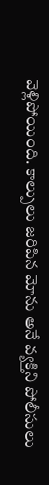వెళ్లిపోయింది. కాల్పులు జరిపిన మోను అనే వ్యక్తిని పోలీసులు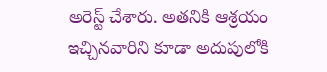అరెస్ట్ చేశారు. అతనికి ఆశ్రయం ఇచ్చినవారిని కూడా అదుపులోకి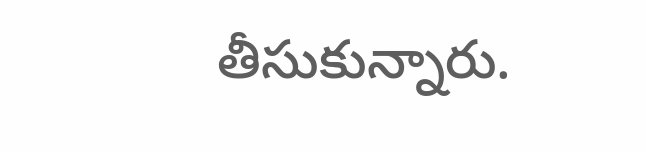తీసుకున్నారు.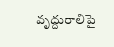వృద్దురాలిపై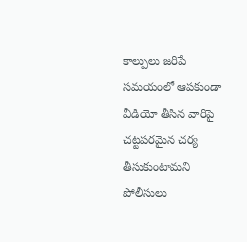కాల్పులు జరిపే సమయంలో ఆపకుండా వీడియో తీసిన వారిపై చట్టపరమైన చర్య తీసుకుంటామని పోలీసులు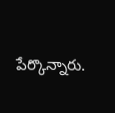పేర్కొన్నారు.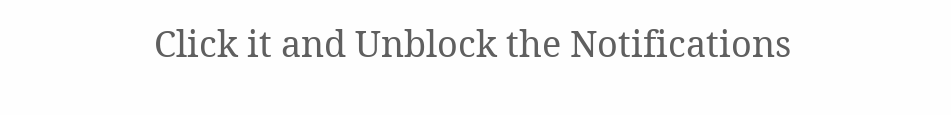Click it and Unblock the Notifications